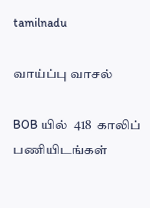tamilnadu

வாய்ப்பு வாசல்

BOB யில்  418  காலிப்  பணியிடங்கள்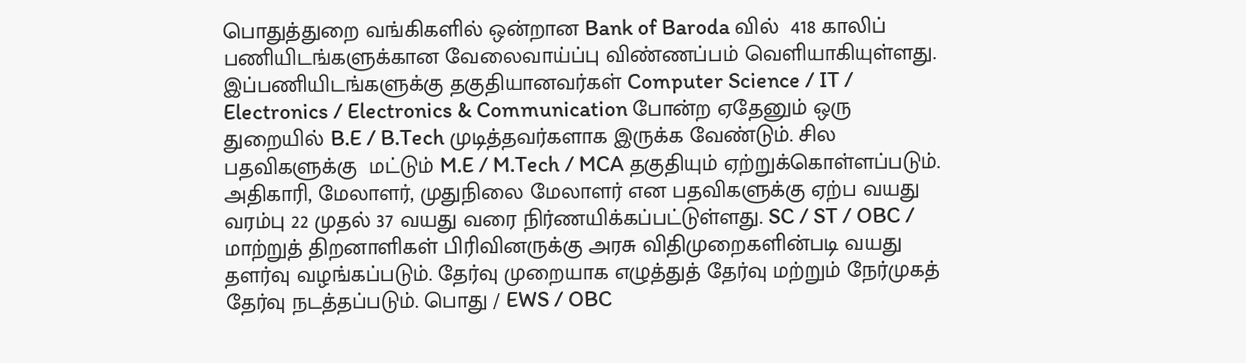பொதுத்துறை வங்கிகளில் ஒன்றான Bank of Baroda வில்  418 காலிப் பணியிடங்களுக்கான வேலைவாய்ப்பு விண்ணப்பம் வெளியாகியுள்ளது. இப்பணியிடங்களுக்கு தகுதியானவர்கள் Computer Science / IT / Electronics / Electronics & Communication போன்ற ஏதேனும் ஒரு துறையில் B.E / B.Tech முடித்தவர்களாக இருக்க வேண்டும். சில பதவிகளுக்கு  மட்டும் M.E / M.Tech / MCA தகுதியும் ஏற்றுக்கொள்ளப்படும். அதிகாரி, மேலாளர், முதுநிலை மேலாளர் என பதவிகளுக்கு ஏற்ப வயது வரம்பு 22 முதல் 37 வயது வரை நிர்ணயிக்கப்பட்டுள்ளது. SC / ST / OBC / மாற்றுத் திறனாளிகள் பிரிவினருக்கு அரசு விதிமுறைகளின்படி வயது தளர்வு வழங்கப்படும். தேர்வு முறையாக எழுத்துத் தேர்வு மற்றும் நேர்முகத் தேர்வு நடத்தப்படும். பொது / EWS / OBC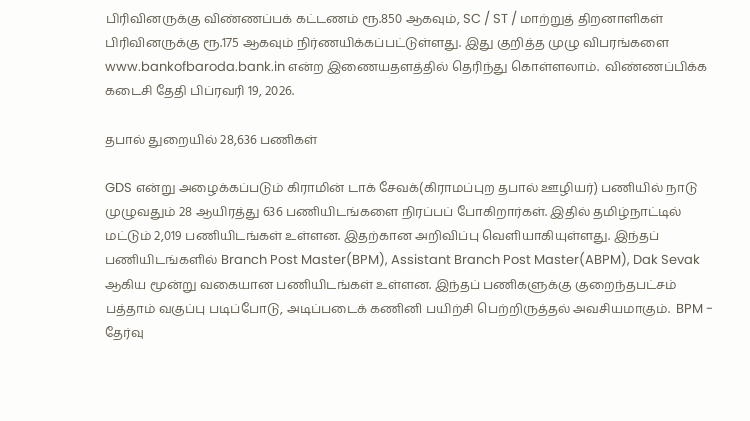பிரிவினருக்கு விண்ணப்பக் கட்டணம் ரூ.850 ஆகவும், SC / ST / மாற்றுத் திறனாளிகள் பிரிவினருக்கு ரூ.175 ஆகவும் நிர்ணயிக்கப்பட்டுள்ளது. இது குறித்த முழு விபரங்களை www.bankofbaroda.bank.in என்ற இணையதளத்தில் தெரிந்து கொள்ளலாம்.  விண்ணப்பிக்க கடைசி தேதி பிப்ரவரி 19, 2026.

தபால் துறையில் 28,636 பணிகள்

GDS என்று அழைக்கப்படும் கிராமின் டாக் சேவக்(கிராமப்புற தபால் ஊழியர்) பணியில் நாடு முழுவதும் 28 ஆயிரத்து 636 பணியிடங்களை நிரப்பப் போகிறார்கள். இதில் தமிழ்நாட்டில் மட்டும் 2,019 பணியிடங்கள் உள்ளன. இதற்கான அறிவிப்பு வெளியாகியுள்ளது. இந்தப் பணியிடங்களில் Branch Post Master(BPM), Assistant Branch Post Master(ABPM), Dak Sevak ஆகிய மூன்று வகையான பணியிடங்கள் உள்ளன. இந்தப் பணிகளுக்கு குறைந்தபட்சம் பத்தாம் வகுப்பு படிப்போடு, அடிப்படைக் கணினி பயிற்சி பெற்றிருத்தல் அவசியமாகும்.  BPM - தேர்வு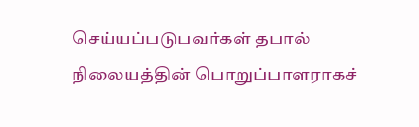செய்யப்படுபவர்கள் தபால் நிலையத்தின் பொறுப்பாளராகச்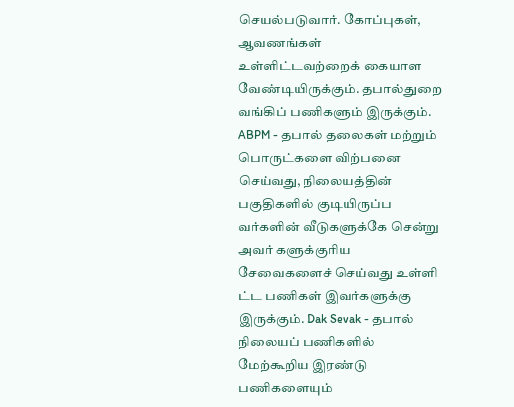செயல்படுவார். கோப்புகள், ஆவணங்கள் உள்ளிட்டவற்றைக் கையாள வேண்டியிருக்கும். தபால்துறை வங்கிப் பணிகளும் இருக்கும். ABPM - தபால் தலைகள் மற்றும் பொருட்களை விற்பனை செய்வது, நிலையத்தின் பகுதிகளில் குடியிருப்ப வர்களின் வீடுகளுக்கே சென்று அவர் களுக்குரிய சேவைகளைச் செய்வது உள்ளி ட்ட பணிகள் இவர்களுக்கு இருக்கும். Dak Sevak - தபால் நிலையப் பணிகளில் மேற்கூறிய இரண்டு பணிகளையும்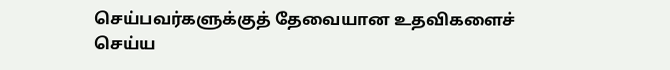செய்பவர்களுக்குத் தேவையான உதவிகளைச் செய்ய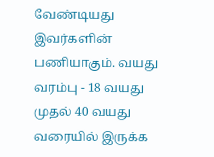வேண்டியது இவர்களின் பணியாகும். வயது வரம்பு - 18 வயது முதல் 40 வயது வரையில் இருக்க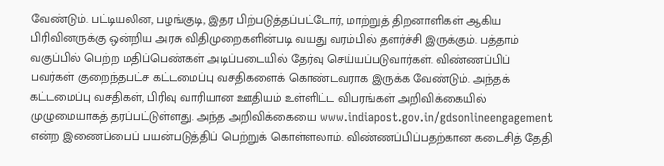வேண்டும். பட்டியலின, பழங்குடி, இதர பிற்படுத்தப்பட்டோர், மாற்றுத் திறனாளிகள் ஆகிய பிரிவினருக்கு ஒன்றிய அரசு விதிமுறைகளின்படி வயது வரம்பில் தளர்ச்சி இருக்கும். பத்தாம் வகுப்பில் பெற்ற மதிப்பெண்கள் அடிப்படையில் தேர்வு செய்யப்படுவார்கள். விண்ணப்பிப் பவர்கள் குறைந்தபட்ச கட்டமைப்பு வசதிகளைக் கொண்டவராக இருக்க வேண்டும். அந்தக் கட்டமைப்பு வசதிகள், பிரிவு வாரியான ஊதியம் உள்ளிட்ட விபரங்கள் அறிவிக்கையில் முழுமையாகத் தரப்பட்டுள்ளது. அந்த அறிவிக்கையை www.indiapost.gov.in/gdsonlineengagement என்ற இணைப்பைப் பயன்படுத்திப் பெற்றுக் கொள்ளலாம். விண்ணப்பிப்பதற்கான கடைசித் தேதி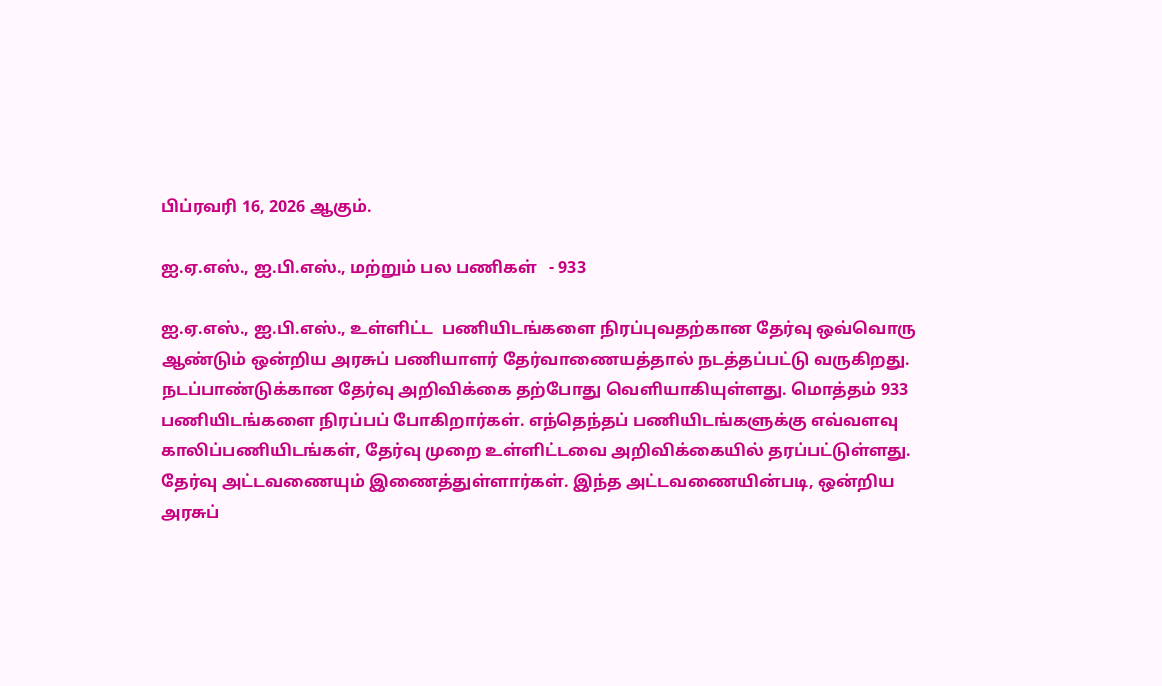பிப்ரவரி 16, 2026 ஆகும்.

ஐ.ஏ.எஸ்., ஐ.பி.எஸ்., மற்றும் பல பணிகள்   - 933

ஐ.ஏ.எஸ்., ஐ.பி.எஸ்., உள்ளிட்ட  பணியிடங்களை நிரப்புவதற்கான தேர்வு ஒவ்வொரு ஆண்டும் ஒன்றிய அரசுப் பணியாளர் தேர்வாணையத்தால் நடத்தப்பட்டு வருகிறது. நடப்பாண்டுக்கான தேர்வு அறிவிக்கை தற்போது வெளியாகியுள்ளது. மொத்தம் 933  பணியிடங்களை நிரப்பப் போகிறார்கள். எந்தெந்தப் பணியிடங்களுக்கு எவ்வளவு காலிப்பணியிடங்கள், தேர்வு முறை உள்ளிட்டவை அறிவிக்கையில் தரப்பட்டுள்ளது. தேர்வு அட்டவணையும் இணைத்துள்ளார்கள். இந்த அட்டவணையின்படி, ஒன்றிய அரசுப்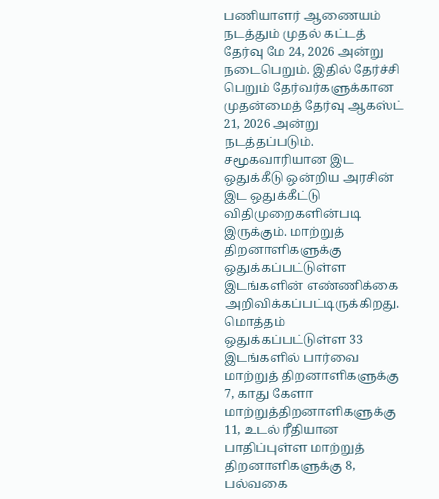பணியாளர் ஆணையம் நடத்தும் முதல் கட்டத் தேர்வு மே 24, 2026 அன்று நடைபெறும். இதில் தேர்ச்சி பெறும் தேர்வர்களுக்கான முதன்மைத் தேர்வு ஆகஸ்ட் 21, 2026 அன்று நடத்தப்படும். சமூகவாரியான இட ஒதுக்கீடு ஒன்றிய அரசின் இட ஒதுக்கீட்டு விதிமுறைகளின்படி இருக்கும். மாற்றுத் திறனாளிகளுக்கு ஒதுக்கப்பட்டுள்ள இடங்களின் எண்ணிக்கை அறிவிக்கப்பட்டிருக்கிறது. மொத்தம் ஒதுக்கப்பட்டுள்ள 33 இடங்களில் பார்வை மாற்றுத் திறனாளிகளுக்கு 7, காது கேளா மாற்றுத்திறனாளிகளுக்கு 11, உடல் ரீதியான பாதிப்புள்ள மாற்றுத் திறனாளிகளுக்கு 8, பல்வகை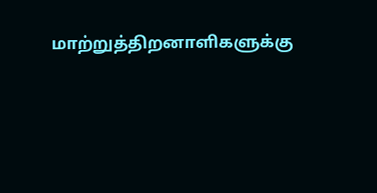மாற்றுத்திறனாளிகளுக்கு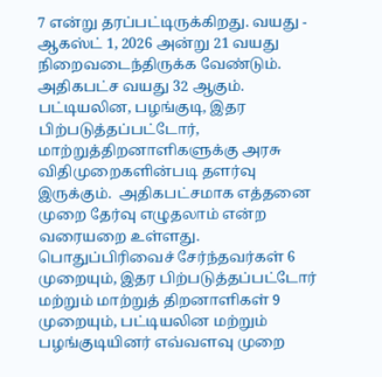7 என்று தரப்பட்டிருக்கிறது. வயது - ஆகஸ்ட் 1, 2026 அன்று 21 வயது நிறைவடைந்திருக்க வேண்டும். அதிகபட்ச வயது 32 ஆகும். பட்டியலின, பழங்குடி, இதர பிற்படுத்தப்பட்டோர், மாற்றுத்திறனாளிகளுக்கு அரசு விதிமுறைகளின்படி தளர்வு இருக்கும்.  அதிகபட்சமாக எத்தனை முறை தேர்வு எழுதலாம் என்ற வரையறை உள்ளது. பொதுப்பிரிவைச் சேர்ந்தவர்கள் 6 முறையும், இதர பிற்படுத்தப்பட்டோர் மற்றும் மாற்றுத் திறனாளிகள் 9 முறையும், பட்டியலின மற்றும் பழங்குடியினர் எவ்வளவு முறை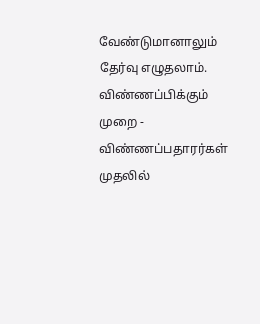வேண்டுமானாலும் தேர்வு எழுதலாம். விண்ணப்பிக்கும் முறை -  விண்ணப்பதாரர்கள் முதலில்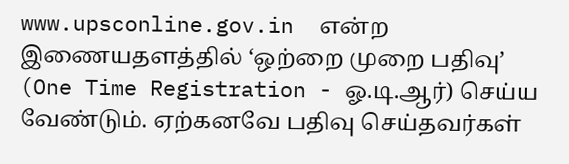www.upsconline.gov.in  என்ற இணையதளத்தில் ‘ஒற்றை முறை பதிவு’ (One Time Registration - ஓ.டி.ஆர்) செய்ய வேண்டும். ஏற்கனவே பதிவு செய்தவர்கள்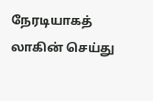நேரடியாகத் லாகின் செய்து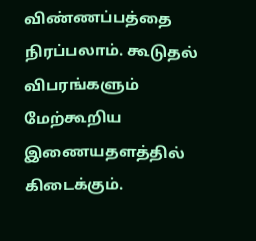விண்ணப்பத்தை நிரப்பலாம். கூடுதல் விபரங்களும் மேற்கூறிய இணையதளத்தில் கிடைக்கும்.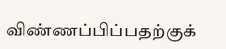விண்ணப்பிப்பதற்குக்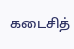கடைசித்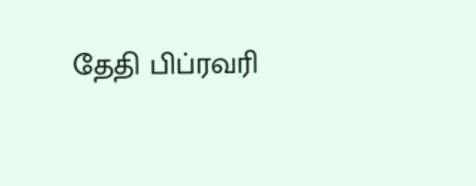தேதி பிப்ரவரி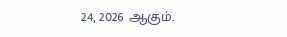24, 2026 ஆகும்.